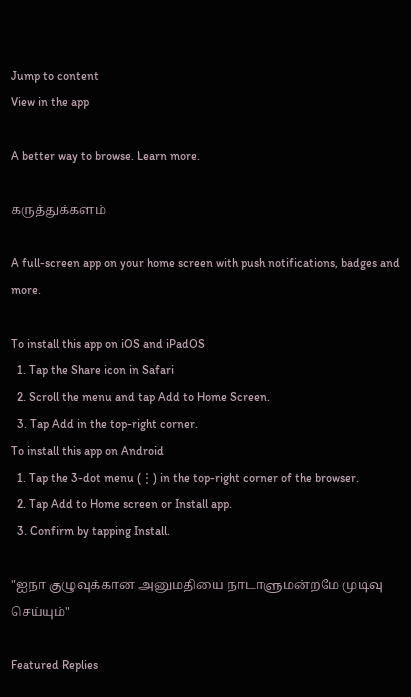Jump to content
View in the app

A better way to browse. Learn more.

கருத்துக்களம்

A full-screen app on your home screen with push notifications, badges and more.

To install this app on iOS and iPadOS
  1. Tap the Share icon in Safari
  2. Scroll the menu and tap Add to Home Screen.
  3. Tap Add in the top-right corner.
To install this app on Android
  1. Tap the 3-dot menu (⋮) in the top-right corner of the browser.
  2. Tap Add to Home screen or Install app.
  3. Confirm by tapping Install.

"ஐநா குழுவுக்கான அனுமதியை நாடாளுமன்றமே முடிவு செய்யும்"

Featured Replies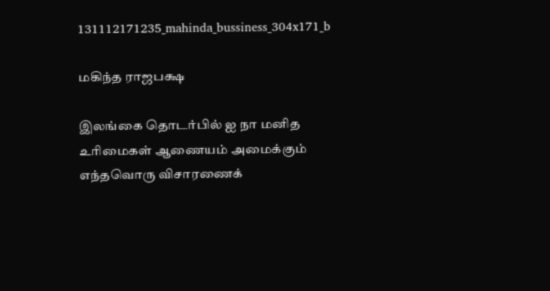131112171235_mahinda_bussiness_304x171_b

மகிந்த ராஜபக்ஷ

இலங்கை தொடர்பில் ஐ நா மனித உரிமைகள் ஆணையம் அமைக்கும் எந்தவொரு விசாரணைக்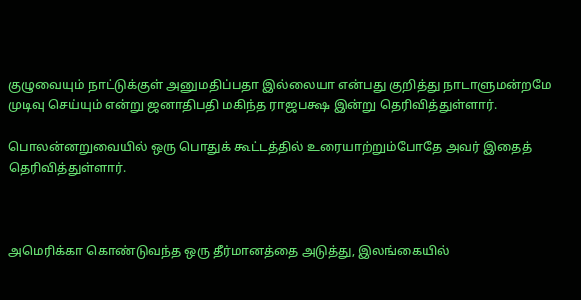குழுவையும் நாட்டுக்குள் அனுமதிப்பதா இல்லையா என்பது குறித்து நாடாளுமன்றமே முடிவு செய்யும் என்று ஜனாதிபதி மகிந்த ராஜபக்ஷ இன்று தெரிவித்துள்ளார்.

பொலன்னறுவையில் ஒரு பொதுக் கூட்டத்தில் உரையாற்றும்போதே அவர் இதைத் தெரிவித்துள்ளார்.



அமெரிக்கா கொண்டுவந்த ஒரு தீர்மானத்தை அடுத்து, இலங்கையில்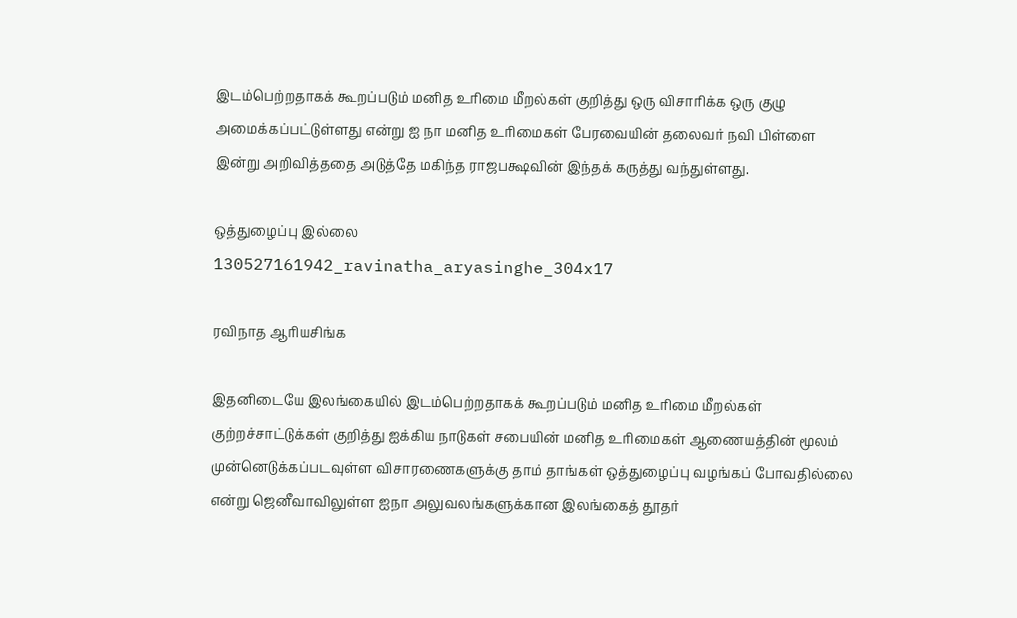இடம்பெற்றதாகக் கூறப்படும் மனித உரிமை மீறல்கள் குறித்து ஒரு விசாரிக்க ஒரு குழு அமைக்கப்பட்டுள்ளது என்று ஐ நா மனித உரிமைகள் பேரவையின் தலைவர் நவி பிள்ளை இன்று அறிவித்ததை அடுத்தே மகிந்த ராஜபக்ஷவின் இந்தக் கருத்து வந்துள்ளது.

ஒத்துழைப்பு இல்லை
130527161942_ravinatha_aryasinghe_304x17

ரவிநாத ஆரியசிங்க

இதனிடையே இலங்கையில் இடம்பெற்றதாகக் கூறப்படும் மனித உரிமை மீறல்கள் குற்றச்சாட்டுக்கள் குறித்து ஐக்கிய நாடுகள் சபையின் மனித உரிமைகள் ஆணையத்தின் மூலம் முன்னெடுக்கப்படவுள்ள விசாரணைகளுக்கு தாம் தாங்கள் ஒத்துழைப்பு வழங்கப் போவதில்லை என்று ஜெனீவாவிலுள்ள ஐநா அலுவலங்களுக்கான இலங்கைத் தூதர்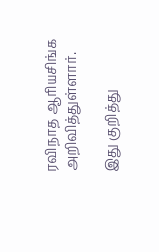ரவிநாத ஆரியசிங்க அறிவித்துள்ளார்.

இது குறித்து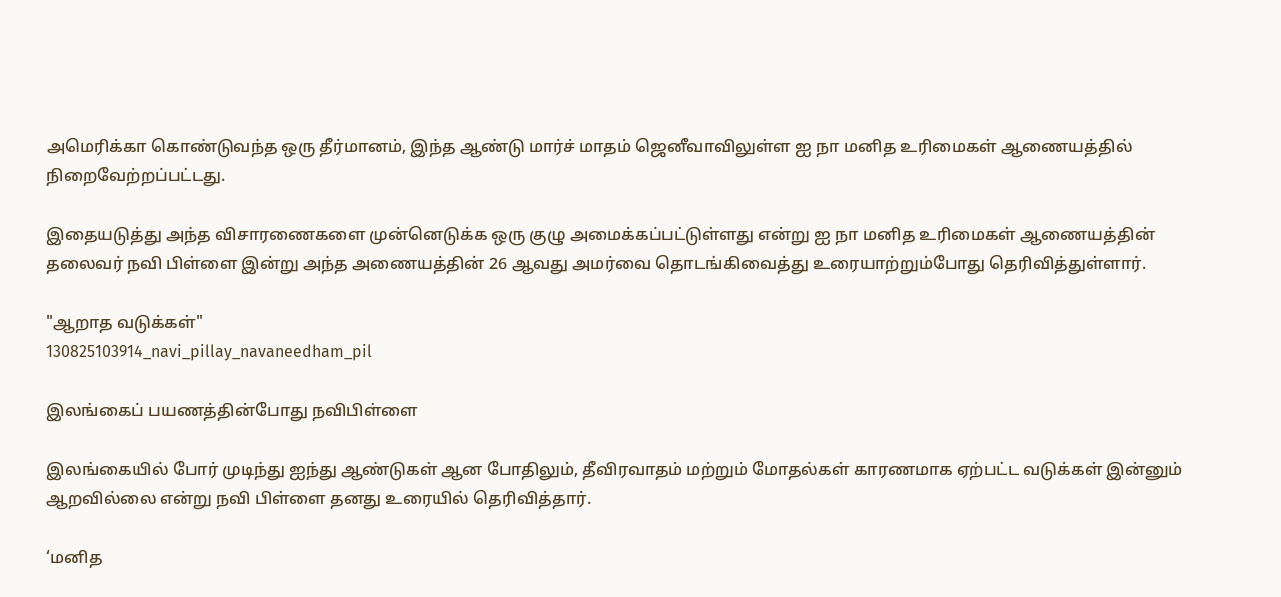அமெரிக்கா கொண்டுவந்த ஒரு தீர்மானம், இந்த ஆண்டு மார்ச் மாதம் ஜெனீவாவிலுள்ள ஐ நா மனித உரிமைகள் ஆணையத்தில் நிறைவேற்றப்பட்டது.

இதையடுத்து அந்த விசாரணைகளை முன்னெடுக்க ஒரு குழு அமைக்கப்பட்டுள்ளது என்று ஐ நா மனித உரிமைகள் ஆணையத்தின் தலைவர் நவி பிள்ளை இன்று அந்த அணையத்தின் 26 ஆவது அமர்வை தொடங்கிவைத்து உரையாற்றும்போது தெரிவித்துள்ளார்.

"ஆறாத வடுக்கள்"
130825103914_navi_pillay_navaneedham_pil

இலங்கைப் பயணத்தின்போது நவிபிள்ளை

இலங்கையில் போர் முடிந்து ஐந்து ஆண்டுகள் ஆன போதிலும், தீவிரவாதம் மற்றும் மோதல்கள் காரணமாக ஏற்பட்ட வடுக்கள் இன்னும் ஆறவில்லை என்று நவி பிள்ளை தனது உரையில் தெரிவித்தார்.

‘மனித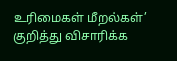உரிமைகள் மீறல்கள்’ குறித்து விசாரிக்க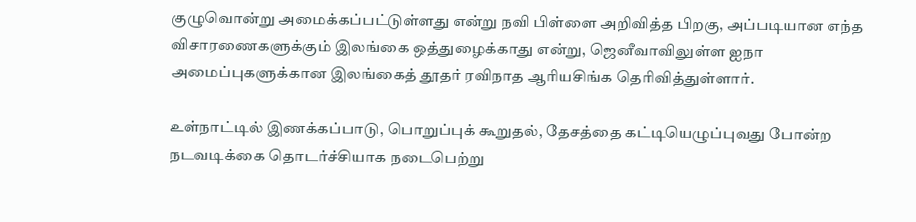குழுவொன்று அமைக்கப்பட்டுள்ளது என்று நவி பிள்ளை அறிவித்த பிறகு, அப்படியான எந்த விசாரணைகளுக்கும் இலங்கை ஒத்துழைக்காது என்று, ஜெனீவாவிலுள்ள ஐநா அமைப்புகளுக்கான இலங்கைத் தூதர் ரவிநாத ஆரியசிங்க தெரிவித்துள்ளார்.

உள்நாட்டில் இணக்கப்பாடு, பொறுப்புக் கூறுதல், தேசத்தை கட்டியெழுப்புவது போன்ற நடவடிக்கை தொடர்ச்சியாக நடைபெற்று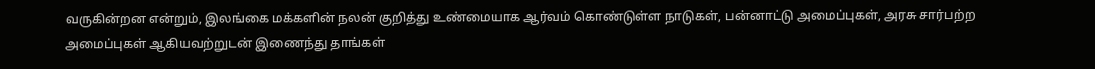வருகின்றன என்றும், இலங்கை மக்களின் நலன் குறித்து உண்மையாக ஆர்வம் கொண்டுள்ள நாடுகள், பன்னாட்டு அமைப்புகள், அரசு சார்பற்ற அமைப்புகள் ஆகியவற்றுடன் இணைந்து தாங்கள்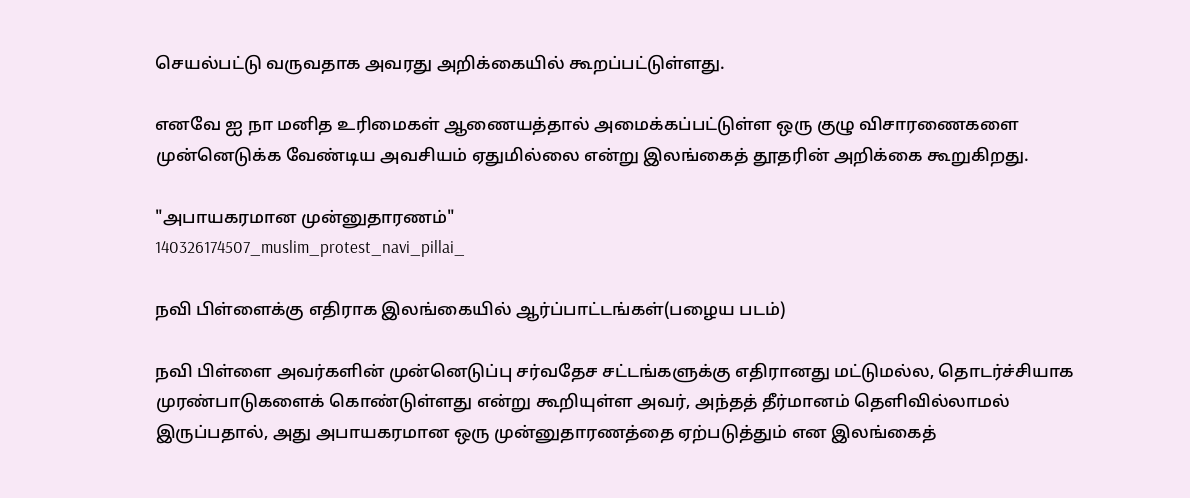செயல்பட்டு வருவதாக அவரது அறிக்கையில் கூறப்பட்டுள்ளது.

எனவே ஐ நா மனித உரிமைகள் ஆணையத்தால் அமைக்கப்பட்டுள்ள ஒரு குழு விசாரணைகளை முன்னெடுக்க வேண்டிய அவசியம் ஏதுமில்லை என்று இலங்கைத் தூதரின் அறிக்கை கூறுகிறது.

"அபாயகரமான முன்னுதாரணம்"
140326174507_muslim_protest_navi_pillai_

நவி பிள்ளைக்கு எதிராக இலங்கையில் ஆர்ப்பாட்டங்கள்(பழைய படம்)

நவி பிள்ளை அவர்களின் முன்னெடுப்பு சர்வதேச சட்டங்களுக்கு எதிரானது மட்டுமல்ல, தொடர்ச்சியாக முரண்பாடுகளைக் கொண்டுள்ளது என்று கூறியுள்ள அவர், அந்தத் தீர்மானம் தெளிவில்லாமல் இருப்பதால், அது அபாயகரமான ஒரு முன்னுதாரணத்தை ஏற்படுத்தும் என இலங்கைத்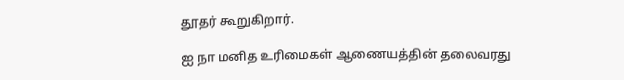தூதர் கூறுகிறார்.

ஐ நா மனித உரிமைகள் ஆணையத்தின் தலைவரது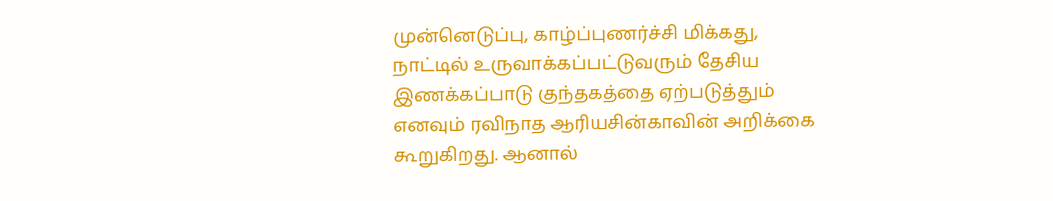முன்னெடுப்பு, காழ்ப்புணர்ச்சி மிக்கது, நாட்டில் உருவாக்கப்பட்டுவரும் தேசிய இணக்கப்பாடு குந்தகத்தை ஏற்படுத்தும் எனவும் ரவிநாத ஆரியசின்காவின் அறிக்கை கூறுகிறது. ஆனால்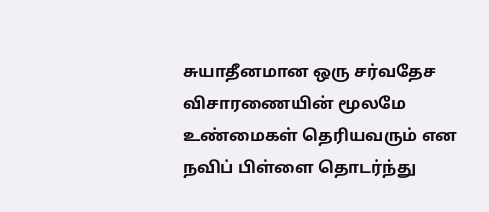சுயாதீனமான ஒரு சர்வதேச விசாரணையின் மூலமே உண்மைகள் தெரியவரும் என நவிப் பிள்ளை தொடர்ந்து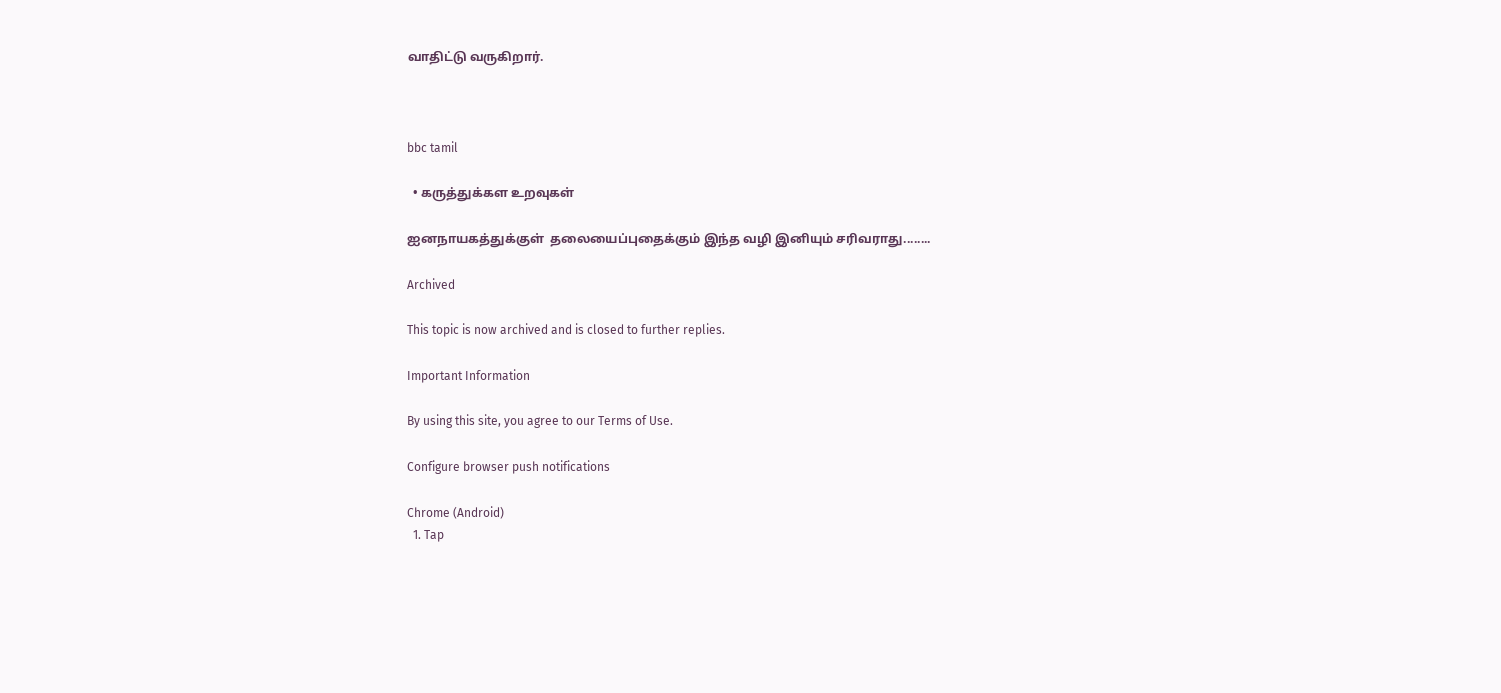வாதிட்டு வருகிறார்.



bbc tamil

  • கருத்துக்கள உறவுகள்

ஐனநாயகத்துக்குள்  தலையைப்புதைக்கும் இந்த வழி இனியும் சரிவராது........

Archived

This topic is now archived and is closed to further replies.

Important Information

By using this site, you agree to our Terms of Use.

Configure browser push notifications

Chrome (Android)
  1. Tap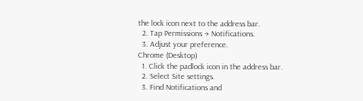the lock icon next to the address bar.
  2. Tap Permissions → Notifications.
  3. Adjust your preference.
Chrome (Desktop)
  1. Click the padlock icon in the address bar.
  2. Select Site settings.
  3. Find Notifications and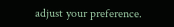adjust your preference.